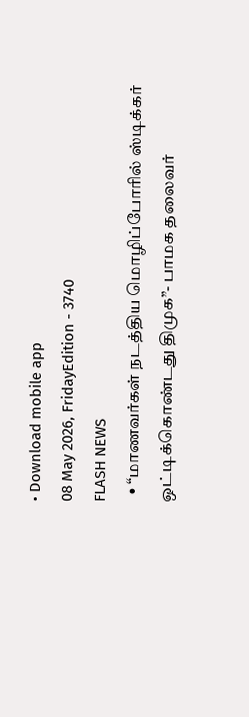• Download mobile app
08 May 2026, FridayEdition - 3740
FLASH NEWS
  • “மாணவர்கள் நடத்திய மொழிப்போரில் ஸ்டிக்கர் ஒட்டிக்கொண்டது திமுக”- பாமக தலைவர்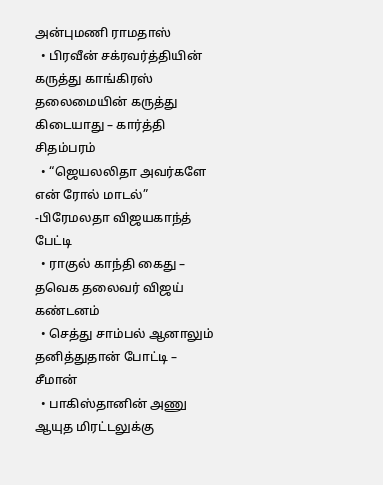அன்புமணி ராமதாஸ்
  • பிரவீன் சக்ரவர்த்தியின் கருத்து காங்கிரஸ் தலைமையின் கருத்து கிடையாது – கார்த்தி சிதம்பரம்
  • “ஜெயலலிதா அவர்களே என் ரோல் மாடல்” -பிரேமலதா விஜயகாந்த் பேட்டி
  • ராகுல் காந்தி கைது – தவெக தலைவர் விஜய் கண்டனம்
  • செத்து சாம்பல் ஆனாலும் தனித்துதான் போட்டி – சீமான்
  • பாகிஸ்தானின் அணு ஆயுத மிரட்டலுக்கு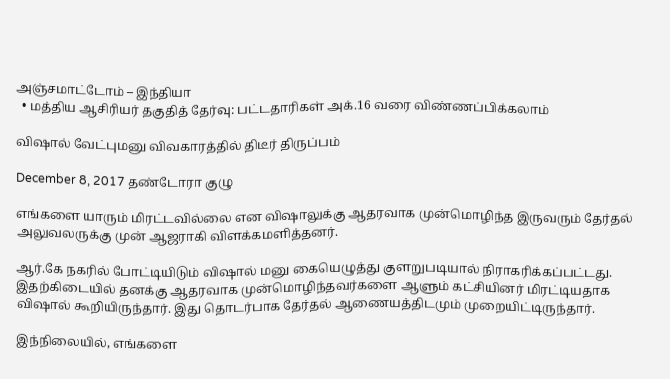அஞ்சமாட்டோம் – இந்தியா
  • மத்திய ஆசிரியர் தகுதித் தேர்வு: பட்டதாரிகள் அக்.16 வரை விண்ணப்பிக்கலாம்

விஷால் வேட்புமனு விவகாரத்தில் திடீர் திருப்பம்

December 8, 2017 தண்டோரா குழு

எங்களை யாரும் மிரட்டவில்லை என விஷாலுக்கு ஆதரவாக முன்மொழிந்த இருவரும் தேர்தல் அலுவலருக்கு முன் ஆஜராகி விளக்கமளித்தனர்.

ஆர்.கே நகரில் போட்டியிடும் விஷால் மனு கையெழுத்து குளறுபடியால் நிராகரிக்கப்பட்டது. இதற்கிடையில் தனக்கு ஆதரவாக முன்மொழிந்தவர்களை ஆளும் கட்சியினர் மிரட்டியதாக விஷால் கூறியிருந்தார். இது தொடர்பாக தேர்தல் ஆணையத்திடமும் முறையிட்டிருந்தார்.

இந்நிலையில், எங்களை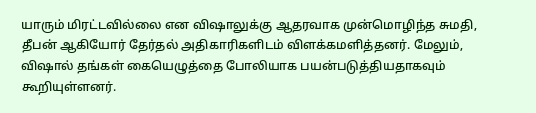யாரும் மிரட்டவில்லை என விஷாலுக்கு ஆதரவாக முன்மொழிந்த சுமதி, தீபன் ஆகியோர் தேர்தல் அதிகாரிகளிடம் விளக்கமளித்தனர். மேலும், விஷால் தங்கள் கையெழுத்தை போலியாக பயன்படுத்தியதாகவும் கூறியுள்ளனர்.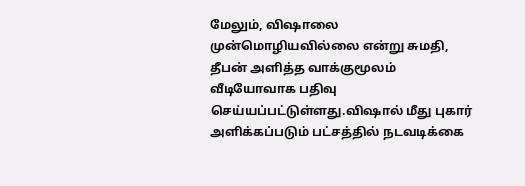மேலும், விஷாலை முன்மொழியவில்லை என்று சுமதி, தீபன் அளித்த வாக்குமூலம் வீடியோவாக பதிவு செய்யப்பட்டுள்ளது.விஷால் மீது புகார் அளிக்கப்படும் பட்சத்தில் நடவடிக்கை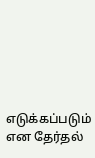எடுக்கப்படும் என தேர்தல்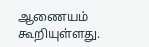ஆணையம் கூறியுள்ளது.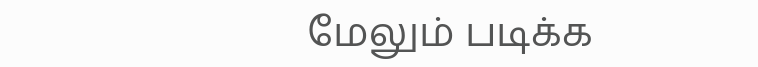மேலும் படிக்க